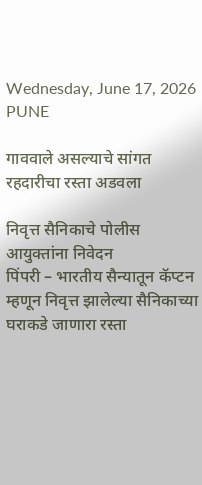Wednesday, June 17, 2026
PUNE

गाववाले असल्याचे सांगत रहदारीचा रस्ता अडवला

निवृत्त सैनिकाचे पोलीस आयुक्तांना निवेदन
पिंपरी – भारतीय सैन्यातून कॅप्टन म्हणून निवृत्त झालेल्या सैनिकाच्या घराकडे जाणारा रस्ता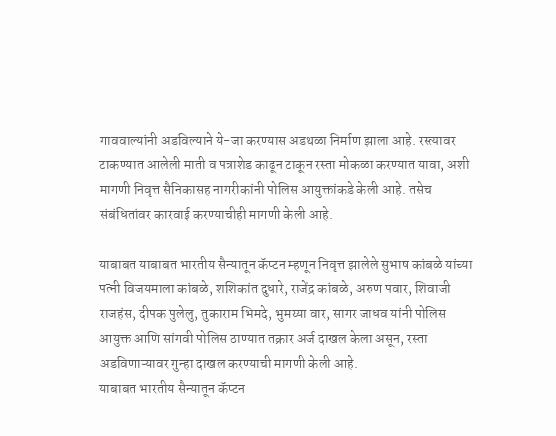गाववाल्यांनी अडविल्याने ये-जा करण्यास अडथळा निर्माण झाला आहे. रस्त्यावर टाकण्यात आलेली माती व पत्राशेड काढून टाकून रस्ता मोकळा करण्यात यावा, अशी मागणी निवृत्त सैनिकासह नागरीकांनी पोलिस आयुक्तांकडे केली आहे. तसेच संबंधितांवर कारवाई करण्याचीही मागणी केली आहे.

याबाबत याबाबत भारतीय सैन्यातून कॅप्टन म्हणून निवृत्त झालेले सुभाष कांबळे यांच्या पत्नी विजयमाला कांबळे, शशिकांत दुधारे, राजेंद्र कांबळे, अरुण पवार, शिवाजी राजहंस, दीपक पुलेलु, तुकाराम भिमदे, भुमय्या वार, सागर जाधव यांनी पोलिस आयुक्त आणि सांगवी पोलिस ठाण्यात तक्रार अर्ज दाखल केला असून, रस्ता अडविणाऱ्यावर गुन्हा दाखल करण्याची मागणी केली आहे.
याबाबत भारतीय सैन्यातून कॅप्टन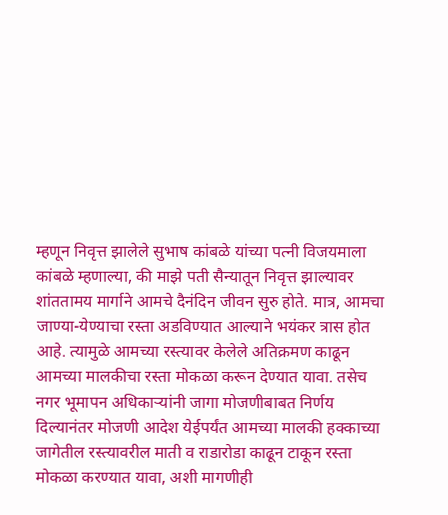म्हणून निवृत्त झालेले सुभाष कांबळे यांच्या पत्नी विजयमाला कांबळे म्हणाल्या, की माझे पती सैन्यातून निवृत्त झाल्यावर शांततामय मार्गाने आमचे दैनंदिन जीवन सुरु होते. मात्र, आमचा जाण्या-येण्याचा रस्ता अडविण्यात आल्याने भयंकर त्रास होत आहे. त्यामुळे आमच्या रस्त्यावर केलेले अतिक्रमण काढून आमच्या मालकीचा रस्ता मोकळा करून देण्यात यावा. तसेच नगर भूमापन अधिकाऱ्यांनी जागा मोजणीबाबत निर्णय दिल्यानंतर मोजणी आदेश येईपर्यंत आमच्या मालकी हक्काच्या जागेतील रस्त्यावरील माती व राडारोडा काढून टाकून रस्ता मोकळा करण्यात यावा, अशी मागणीही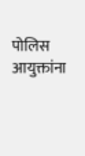पोलिस आयुक्तांना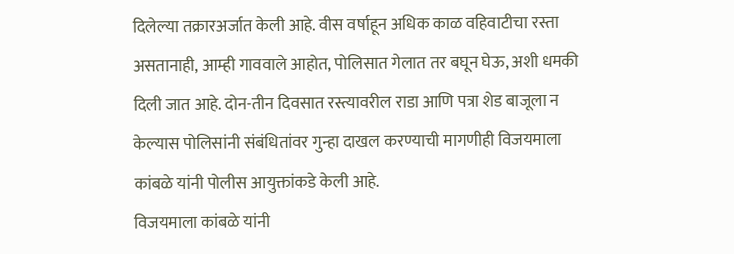दिलेल्या तक्रारअर्जात केली आहे. वीस वर्षाहून अधिक काळ वहिवाटीचा रस्ता असतानाही, आम्ही गाववाले आहोत, पोलिसात गेलात तर बघून घेऊ, अशी धमकी दिली जात आहे. दोन-तीन दिवसात रस्त्यावरील राडा आणि पत्रा शेड बाजूला न केल्यास पोलिसांनी संबंधितांवर गुन्हा दाखल करण्याची मागणीही विजयमाला कांबळे यांनी पोलीस आयुक्तांकडे केली आहे.
विजयमाला कांबळे यांनी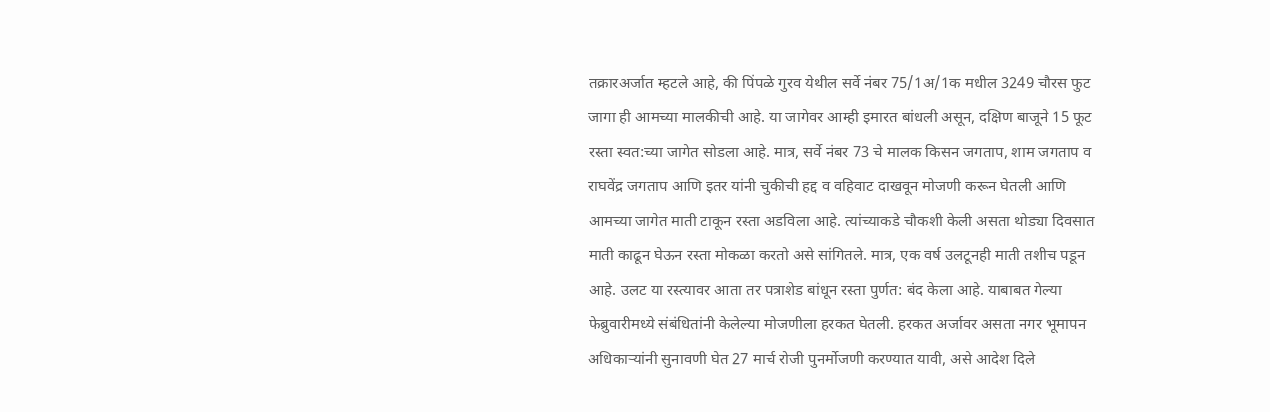तक्रारअर्जात म्हटले आहे, की पिंपळे गुरव येथील सर्वे नंबर 75/1अ/1क मधील 3249 चौरस फुट जागा ही आमच्या मालकीची आहे. या जागेवर आम्ही इमारत बांधली असून, दक्षिण बाजूने 15 फूट रस्ता स्वत:च्या जागेत सोडला आहे. मात्र, सर्वे नंबर 73 चे मालक किसन जगताप, शाम जगताप व राघवेंद्र जगताप आणि इतर यांनी चुकीची हद्द व वहिवाट दाखवून मोजणी करून घेतली आणि आमच्या जागेत माती टाकून रस्ता अडविला आहे. त्यांच्याकडे चौकशी केली असता थोड्या दिवसात माती काढून घेऊन रस्ता मोकळा करतो असे सांगितले. मात्र, एक वर्ष उलटूनही माती तशीच पडून आहे. उलट या रस्त्यावर आता तर पत्राशेड बांधून रस्ता पुर्णत: बंद केला आहे. याबाबत गेल्या फेब्रुवारीमध्ये संबंधितांनी केलेल्या मोजणीला हरकत घेतली. हरकत अर्जावर असता नगर भूमापन अधिकाऱ्यांनी सुनावणी घेत 27 मार्च रोजी पुनर्मोजणी करण्यात यावी, असे आदेश दिले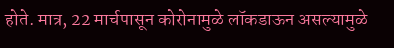होते. मात्र, 22 मार्चपासून कोरोनामुळे लॉकडाऊन असल्यामुळे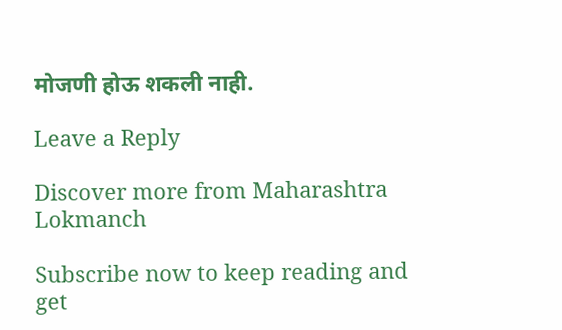मोजणी होऊ शकली नाही.

Leave a Reply

Discover more from Maharashtra Lokmanch

Subscribe now to keep reading and get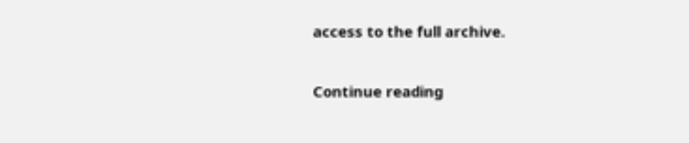access to the full archive.

Continue reading